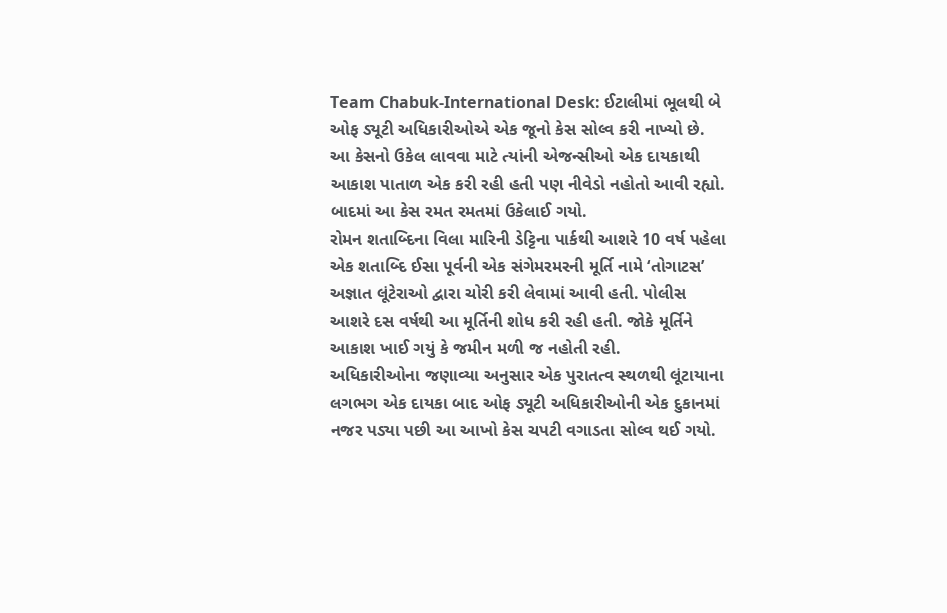Team Chabuk-International Desk: ઈટાલીમાં ભૂલથી બે ઓફ ડ્યૂટી અધિકારીઓએ એક જૂનો કેસ સોલ્વ કરી નાખ્યો છે. આ કેસનો ઉકેલ લાવવા માટે ત્યાંની એજન્સીઓ એક દાયકાથી આકાશ પાતાળ એક કરી રહી હતી પણ નીવેડો નહોતો આવી રહ્યો. બાદમાં આ કેસ રમત રમતમાં ઉકેલાઈ ગયો.
રોમન શતાબ્દિના વિલા મારિની ડેટ્ટિના પાર્કથી આશરે 10 વર્ષ પહેલા એક શતાબ્દિ ઈસા પૂર્વની એક સંગેમરમરની મૂર્તિ નામે ‘તોગાટસ’ અજ્ઞાત લૂંટેરાઓ દ્વારા ચોરી કરી લેવામાં આવી હતી. પોલીસ આશરે દસ વર્ષથી આ મૂર્તિની શોધ કરી રહી હતી. જોકે મૂર્તિને આકાશ ખાઈ ગયું કે જમીન મળી જ નહોતી રહી.
અધિકારીઓના જણાવ્યા અનુસાર એક પુરાતત્વ સ્થળથી લૂંટાયાના લગભગ એક દાયકા બાદ ઓફ ડ્યૂટી અધિકારીઓની એક દુકાનમાં નજર પડ્યા પછી આ આખો કેસ ચપટી વગાડતા સોલ્વ થઈ ગયો.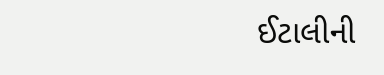ઈટાલીની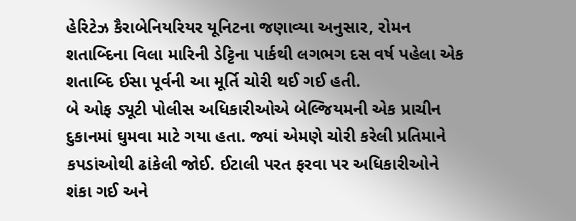હેરિટેઝ કૈરાબેનિયરિયર યૂનિટના જણાવ્યા અનુસાર, રોમન શતાબ્દિના વિલા મારિની ડેટ્ટિના પાર્કથી લગભગ દસ વર્ષ પહેલા એક શતાબ્દિ ઈસા પૂર્વની આ મૂર્તિ ચોરી થઈ ગઈ હતી.
બે ઓફ ડ્યૂટી પોલીસ અધિકારીઓએ બેલ્જિયમની એક પ્રાચીન દુકાનમાં ઘુમવા માટે ગયા હતા. જ્યાં એમણે ચોરી કરેલી પ્રતિમાને કપડાંઓથી ઢાંકેલી જોઈ. ઈટાલી પરત ફરવા પર અધિકારીઓને શંકા ગઈ અને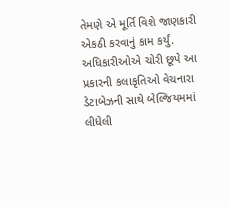તેમણે એ મૂર્તિ વિશે જાણકારી એકઠી કરવાનું કામ કર્યું.
અધિકારીઓએ ચોરી છૂપે આ પ્રકારની કલાકૃતિઓ વેચનારા ડેટાબેઝની સાથે બેલ્જિયમમાં લીધેલી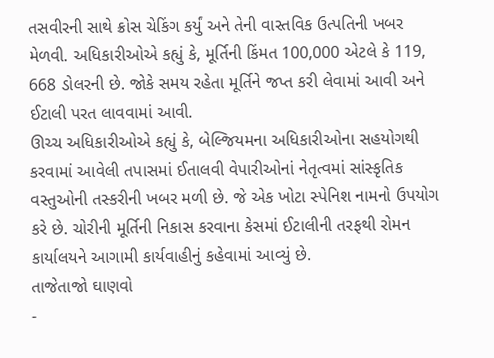તસવીરની સાથે ક્રોસ ચેકિંગ કર્યું અને તેની વાસ્તવિક ઉત્પતિની ખબર મેળવી. અધિકારીઓએ કહ્યું કે, મૂર્તિની કિંમત 100,000 એટલે કે 119, 668 ડોલરની છે. જોકે સમય રહેતા મૂર્તિને જપ્ત કરી લેવામાં આવી અને ઈટાલી પરત લાવવામાં આવી.
ઊચ્ચ અધિકારીઓએ કહ્યું કે, બેલ્જિયમના અધિકારીઓના સહયોગથી કરવામાં આવેલી તપાસમાં ઈતાલવી વેપારીઓનાં નેતૃત્વમાં સાંસ્કૃતિક વસ્તુઓની તસ્કરીની ખબર મળી છે. જે એક ખોટા સ્પેનિશ નામનો ઉપયોગ કરે છે. ચોરીની મૂર્તિની નિકાસ કરવાના કેસમાં ઈટાલીની તરફથી રોમન કાર્યાલયને આગામી કાર્યવાહીનું કહેવામાં આવ્યું છે.
તાજેતાજો ઘાણવો
-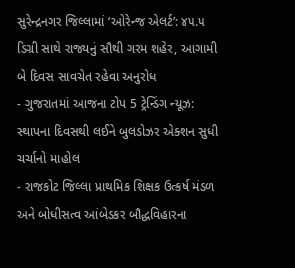સુરેન્દ્રનગર જિલ્લામાં ‘ઓરેન્જ એલર્ટ’: ૪૫.૫ ડિગ્રી સાથે રાજ્યનું સૌથી ગરમ શહેર, આગામી બે દિવસ સાવચેત રહેવા અનુરોધ
- ગુજરાતમાં આજના ટોપ 5 ટ્રેન્ડિંગ ન્યૂઝ: સ્થાપના દિવસથી લઈને બુલડોઝર એક્શન સુધી ચર્ચાનો માહોલ
- રાજકોટ જિલ્લા પ્રાથમિક શિક્ષક ઉત્કર્ષ મંડળ અને બોધીસત્વ આંબેડકર બૌદ્ધવિહારના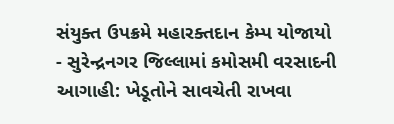સંયુક્ત ઉપક્રમે મહારક્તદાન કેમ્પ યોજાયો
- સુરેન્દ્રનગર જિલ્લામાં કમોસમી વરસાદની આગાહી: ખેડૂતોને સાવચેતી રાખવા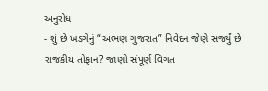અનુરોધ
- શું છે ખડગેનું “અભણ ગુજરાત” નિવેદન જેણે સર્જ્યું છે રાજકીય તોફાન? જાણો સંપૂર્ણ વિગત